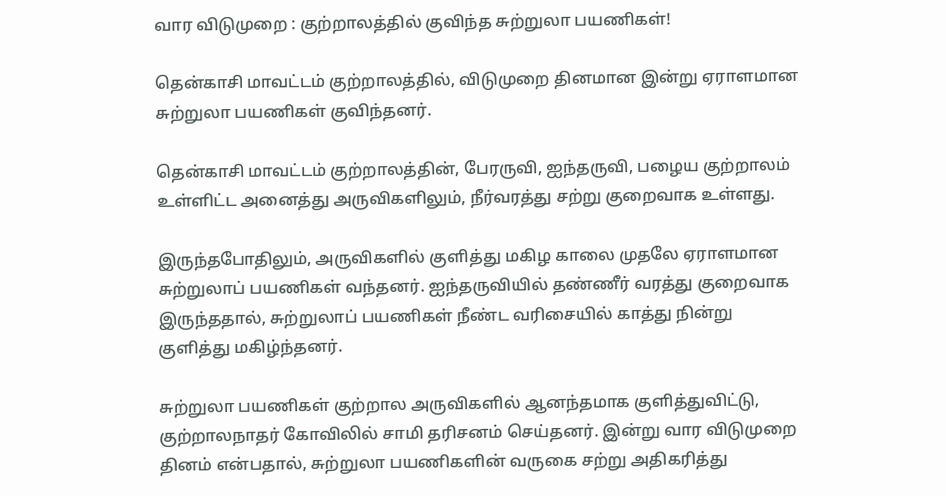வார விடுமுறை : குற்றாலத்தில் குவிந்த சுற்றுலா பயணிகள்!

தென்காசி மாவட்டம் குற்றாலத்தில், விடுமுறை தினமான இன்று ஏராளமான சுற்றுலா பயணிகள் குவிந்தனர்.

தென்காசி மாவட்டம் குற்றாலத்தின், பேரருவி, ஐந்தருவி, பழைய குற்றாலம் உள்ளிட்ட அனைத்து அருவிகளிலும், நீர்வரத்து சற்று குறைவாக உள்ளது.

இருந்தபோதிலும், அருவிகளில் குளித்து மகிழ காலை முதலே ஏராளமான சுற்றுலாப் பயணிகள் வந்தனர். ஐந்தருவியில் தண்ணீர் வரத்து குறைவாக இருந்ததால், சுற்றுலாப் பயணிகள் நீண்ட வரிசையில் காத்து நின்று குளித்து மகிழ்ந்தனர்.

சுற்றுலா பயணிகள் குற்றால அருவிகளில் ஆனந்தமாக குளித்துவிட்டு, குற்றாலநாதர் கோவிலில் சாமி தரிசனம் செய்தனர். இன்று வார விடுமுறை தினம் என்பதால், சுற்றுலா பயணிகளின் வருகை சற்று அதிகரித்து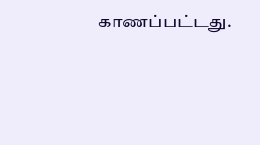காணப்பட்டது.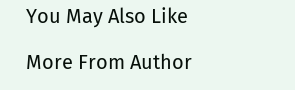You May Also Like

More From Author